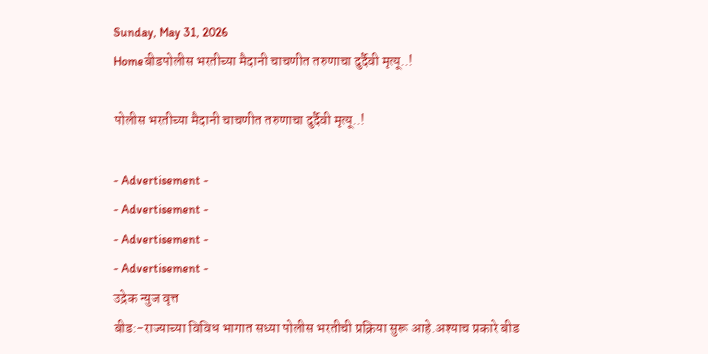Sunday, May 31, 2026
Homeबीडपोलीस भरतीच्या मैदानी चाचणीत तरुणाचा दुर्दैवी मृत्यू..!

पोलीस भरतीच्या मैदानी चाचणीत तरुणाचा दुर्दैवी मृत्यू..!

- Advertisement -
- Advertisement -
- Advertisement -
- Advertisement -
उद्रेक न्युज वृत्त
बीड:-राज्याच्या विविध भागात सध्या पोलीस भरतीची प्रक्रिया सुरू आहे.अश्याच प्रकारे बीड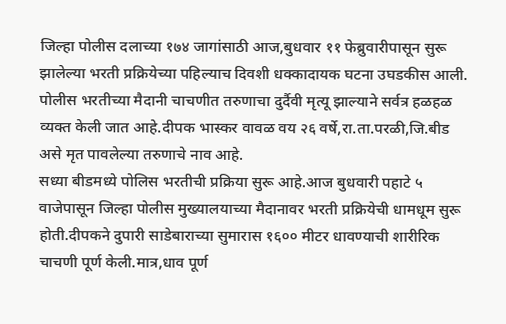जिल्हा पोलीस दलाच्या १७४ जागांसाठी आज,बुधवार ११ फेब्रुवारीपासून सुरू झालेल्या भरती प्रक्रियेच्या पहिल्याच दिवशी धक्कादायक घटना उघडकीस आली. पोलीस भरतीच्या मैदानी चाचणीत तरुणाचा दुर्दैवी मृत्यू झाल्याने सर्वत्र हळहळ व्यक्त केली जात आहे.दीपक भास्कर वावळ वय २६ वर्षे,रा.ता.परळी,जि.बीड असे मृत पावलेल्या तरुणाचे नाव आहे.
सध्या बीडमध्ये पोलिस भरतीची प्रक्रिया सुरू आहे.आज बुधवारी पहाटे ५ वाजेपासून जिल्हा पोलीस मुख्यालयाच्या मैदानावर भरती प्रक्रियेची धामधूम सुरू होती.दीपकने दुपारी साडेबाराच्या सुमारास १६०० मीटर धावण्याची शारीरिक चाचणी पूर्ण केली.मात्र,धाव पूर्ण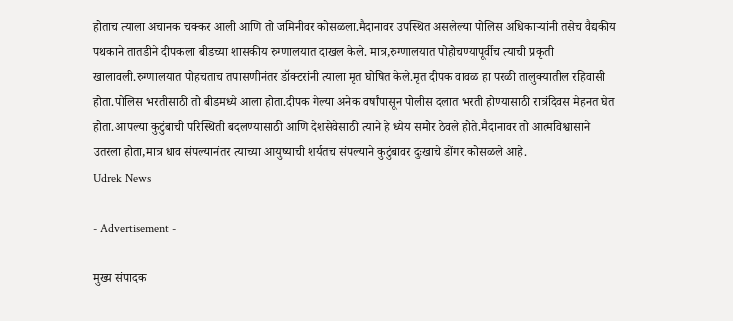होताच त्याला अचानक चक्कर आली आणि तो जमिनीवर कोसळला.मैदानावर उपस्थित असलेल्या पोलिस अधिकाऱ्यांनी तसेच वैद्यकीय पथकाने तातडीने दीपकला बीडच्या शासकीय रुग्णालयात दाखल केले. मात्र,रुग्णालयात पोहोचण्यापूर्वीच त्याची प्रकृती खालावली.रुग्णालयात पोहचताच तपासणीनंतर डॉक्टरांनी त्याला मृत घोषित केले.मृत दीपक वावळ हा परळी तालुक्यातील रहिवासी होता.पोलिस भरतीसाठी तो बीडमध्ये आला होता.दीपक गेल्या अनेक वर्षांपासून पोलीस दलात भरती होण्यासाठी रात्रंदिवस मेहनत घेत होता.आपल्या कुटुंबाची परिस्थिती बदलण्यासाठी आणि देशसेवेसाठी त्याने हे ध्येय समोर ठेवले होते.मैदानावर तो आत्मविश्वासाने उतरला होता,मात्र धाव संपल्यानंतर त्याच्या आयुष्याची शर्यतच संपल्याने कुटुंबावर दुःखाचे डोंगर कोसळले आहे.
Udrek News

- Advertisement -

मुख्य संपादक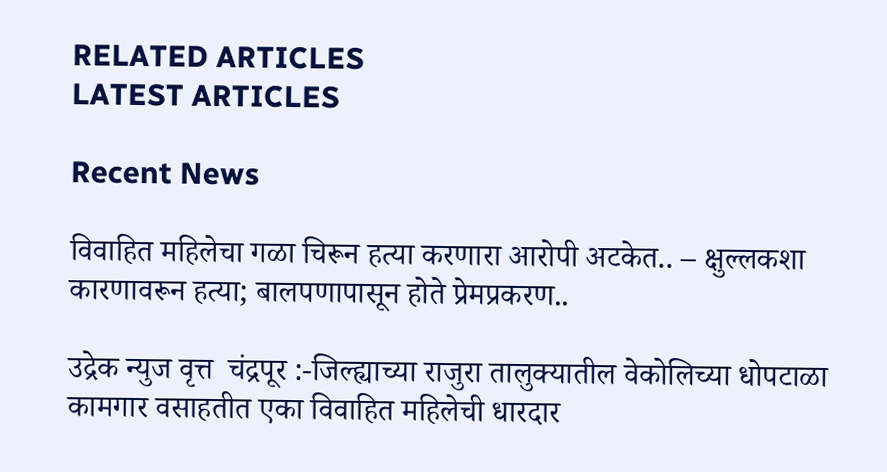RELATED ARTICLES
LATEST ARTICLES

Recent News

विवाहित महिलेचा गळा चिरून हत्या करणारा आरोपी अटकेत.. – क्षुल्लकशा कारणावरून हत्या; बालपणापासून होते प्रेमप्रकरण..

उद्रेक न्युज वृत्त  चंद्रपूर :-जिल्ह्याच्या राजुरा तालुक्यातील वेकोलिच्या धोपटाळा कामगार वसाहतीत एका विवाहित महिलेची धारदार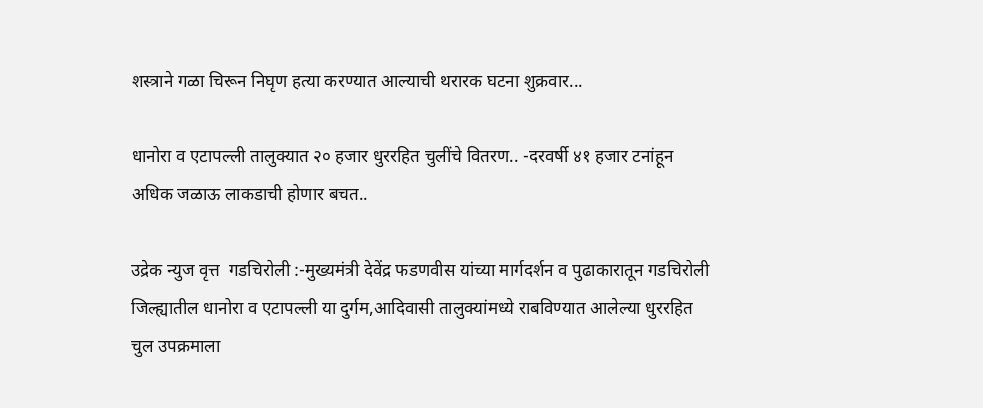शस्त्राने गळा चिरून निघृण हत्या करण्यात आल्याची थरारक घटना शुक्रवार...

धानोरा व एटापल्ली तालुक्यात २० हजार धुररहित चुलींचे वितरण.. -दरवर्षी ४१ हजार टनांहून अधिक जळाऊ लाकडाची होणार बचत..

उद्रेक न्युज वृत्त  गडचिरोली :-मुख्यमंत्री देवेंद्र फडणवीस यांच्या मार्गदर्शन व पुढाकारातून गडचिरोली जिल्ह्यातील धानोरा व एटापल्ली या दुर्गम,आदिवासी तालुक्यांमध्ये राबविण्यात आलेल्या धुररहित चुल उपक्रमाला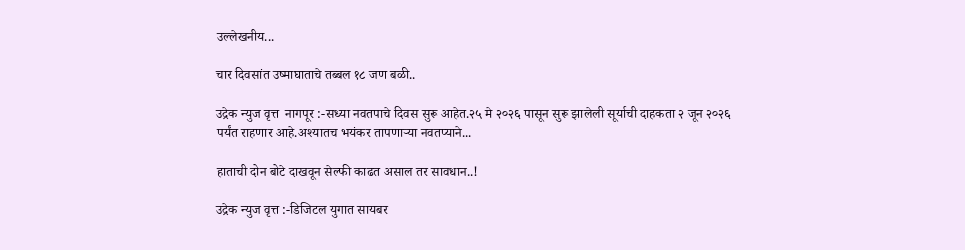उल्लेखनीय...

चार दिवसांत उष्माघाताचे तब्बल १८ जण बळी..

उद्रेक न्युज वृत्त  नागपूर :-सध्या नवतपाचे दिवस सुरू आहेत.२५ मे २०२६ पासून सुरू झालेली सूर्याची दाहकता २ जून २०२६ पर्यंत राहणार आहे.अश्यातच भयंकर तापणाऱ्या नवतप्याने...

हाताची दोन बोटे दाखवून सेल्फी काढत असाल तर सावधान..!

उद्रेक न्युज वृत्त :-डिजिटल युगात सायबर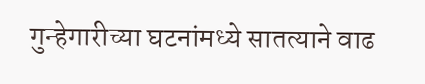गुन्हेगारीच्या घटनांमध्ये सातत्याने वाढ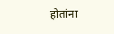होतांना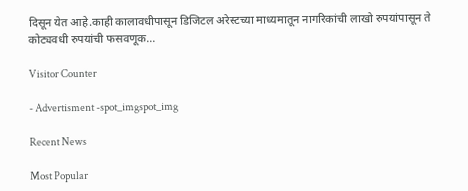दिसून येत आहे.काही कालावधीपासून डिजिटल अरेस्टच्या माध्यमातून नागरिकांची लाखो रुपयांपासून ते कोट्यवधी रुपयांची फसवणूक...

Visitor Counter

- Advertisment -spot_imgspot_img

Recent News

Most Popular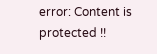error: Content is protected !!